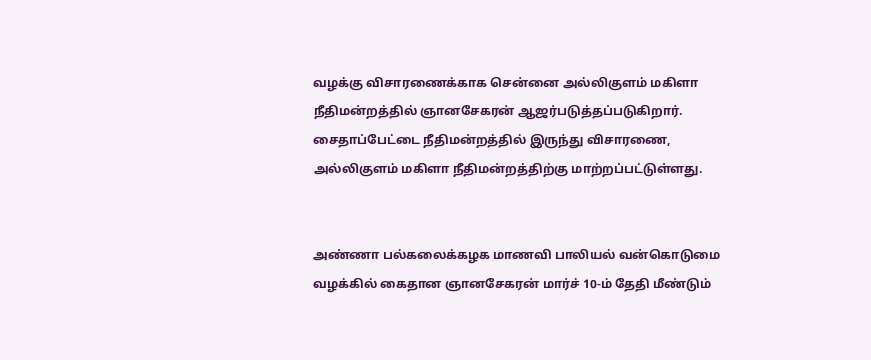வழக்கு விசாரணைக்காக சென்னை அல்லிகுளம் மகிளா நீதிமன்றத்தில் ஞானசேகரன் ஆஜர்படுத்தப்படுகிறார்.
சைதாப்பேட்டை நீதிமன்றத்தில் இருந்து விசாரணை, அல்லிகுளம் மகிளா நீதிமன்றத்திற்கு மாற்றப்பட்டுள்ளது.


அண்ணா பல்கலைக்கழக மாணவி பாலியல் வன்கொடுமை வழக்கில் கைதான ஞானசேகரன் மார்ச் 10-ம் தேதி மீண்டும்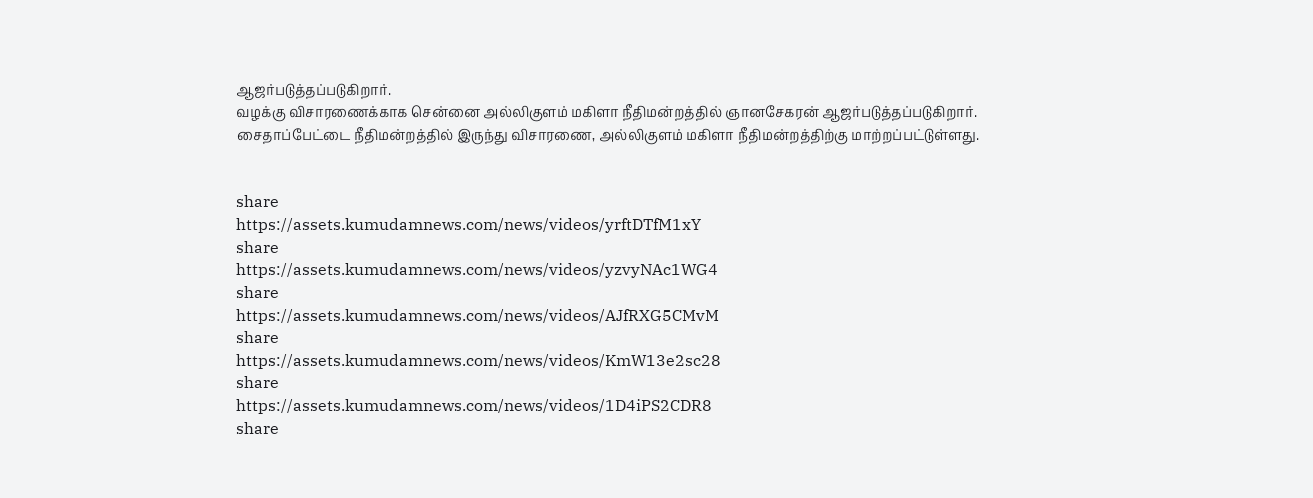ஆஜர்படுத்தப்படுகிறார்.
வழக்கு விசாரணைக்காக சென்னை அல்லிகுளம் மகிளா நீதிமன்றத்தில் ஞானசேகரன் ஆஜர்படுத்தப்படுகிறார்.
சைதாப்பேட்டை நீதிமன்றத்தில் இருந்து விசாரணை, அல்லிகுளம் மகிளா நீதிமன்றத்திற்கு மாற்றப்பட்டுள்ளது.


share
https://assets.kumudamnews.com/news/videos/yrftDTfM1xY
share
https://assets.kumudamnews.com/news/videos/yzvyNAc1WG4
share
https://assets.kumudamnews.com/news/videos/AJfRXG5CMvM
share
https://assets.kumudamnews.com/news/videos/KmW13e2sc28
share
https://assets.kumudamnews.com/news/videos/1D4iPS2CDR8
share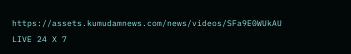https://assets.kumudamnews.com/news/videos/SFa9E0WUkAU
LIVE 24 X 7